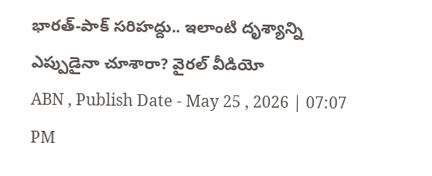భారత్-పాక్ సరిహద్దు.. ఇలాంటి దృశ్యాన్ని ఎప్పుడైనా చూశారా? వైరల్ వీడియో
ABN , Publish Date - May 25 , 2026 | 07:07 PM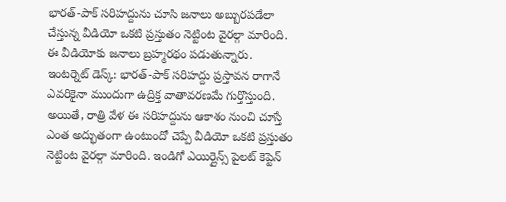భారత్-పాక్ సరిహద్దును చూసి జనాలు అబ్బురపడేలా చేస్తున్న వీడియో ఒకటి ప్రస్తుతం నెట్టింట వైరల్గా మారింది. ఈ వీడియోకు జనాలు బ్రహ్మరథం పడుతున్నారు.
ఇంటర్నెట్ డెస్క్: భారత్-పాక్ సరిహద్దు ప్రస్తావన రాగానే ఎవరికైనా ముందుగా ఉద్రిక్త వాతావరణమే గుర్తొస్తుంది. అయితే, రాత్రి వేళ ఈ సరిహద్దును ఆకాశం నుంచి చూస్తే ఎంత అద్భుతంగా ఉంటుందో చెప్పే వీడియో ఒకటి ప్రస్తుతం నెట్టింట వైరల్గా మారింది. ఇండిగో ఎయిర్లైన్స్ పైలట్ కెప్టెన్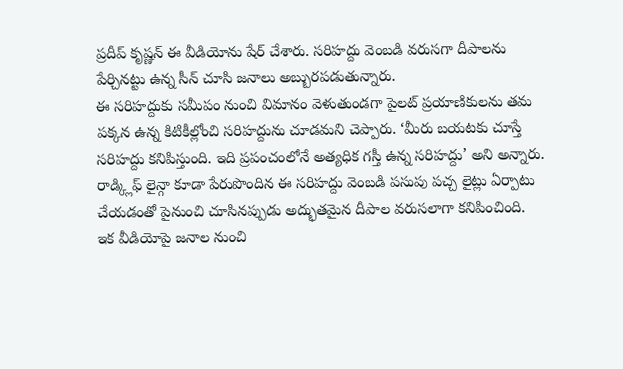ప్రదీప్ కృష్ణన్ ఈ వీడియోను షేర్ చేశారు. సరిహద్దు వెంబడి వరుసగా దీపాలను పేర్చినట్టు ఉన్న సీన్ చూసి జనాలు అబ్బురపడుతున్నారు.
ఈ సరిహద్దుకు సమీపం నుంచి విమానం వెళుతుండగా పైలట్ ప్రయాణికులను తమ పక్కన ఉన్న కిటికీల్లోంచి సరిహద్దును చూడమని చెప్పారు. ‘మీరు బయటకు చూస్తే సరిహద్దు కనిపిస్తుంది. ఇది ప్రపంచంలోనే అత్యధిక గస్తీ ఉన్న సరిహద్దు’ అని అన్నారు. రాడ్క్లిఫ్ లైన్గా కూడా పేరుపొందిన ఈ సరిహద్దు వెంబడి పసుపు పచ్చ లైట్లు ఏర్పాటు చేయడంతో పైనుంచి చూసినప్పుడు అద్భుతమైన దీపాల వరుసలాగా కనిపించింది.
ఇక వీడియోపై జనాల నుంచి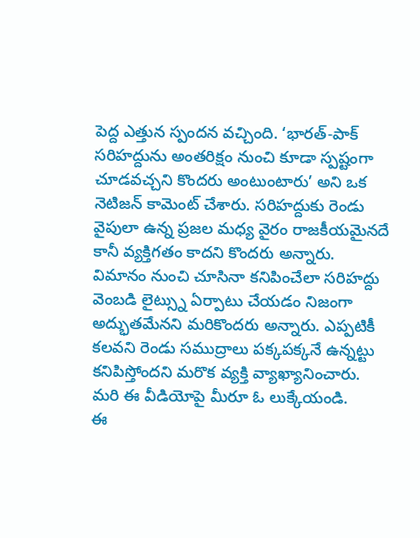పెద్ద ఎత్తున స్పందన వచ్చింది. ‘భారత్-పాక్ సరిహద్దును అంతరిక్షం నుంచి కూడా స్పష్టంగా చూడవచ్చని కొందరు అంటుంటారు’ అని ఒక నెటిజన్ కామెంట్ చేశారు. సరిహద్దుకు రెండు వైపులా ఉన్న ప్రజల మధ్య వైరం రాజకీయమైనదే కానీ వ్యక్తిగతం కాదని కొందరు అన్నారు. విమానం నుంచి చూసినా కనిపించేలా సరిహద్దు వెంబడి లైట్స్ను ఏర్పాటు చేయడం నిజంగా అద్భుతమేనని మరికొందరు అన్నారు. ఎప్పటికీ కలవని రెండు సముద్రాలు పక్కపక్కనే ఉన్నట్టు కనిపిస్తోందని మరొక వ్యక్తి వ్యాఖ్యానించారు. మరి ఈ వీడియోపై మీరూ ఓ లుక్కేయండి.
ఈ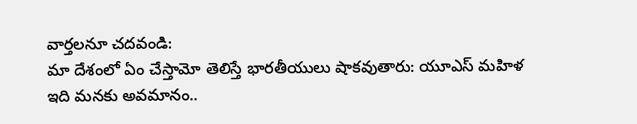వార్తలనూ చదవండి:
మా దేశంలో ఏం చేస్తామో తెలిస్తే భారతీయులు షాకవుతారు: యూఎస్ మహిళ
ఇది మనకు అవమానం..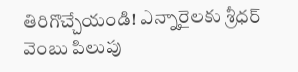తిరిగొచ్చేయండి! ఎన్నారైలకు శ్రీధర్ వెంబు పిలుపు